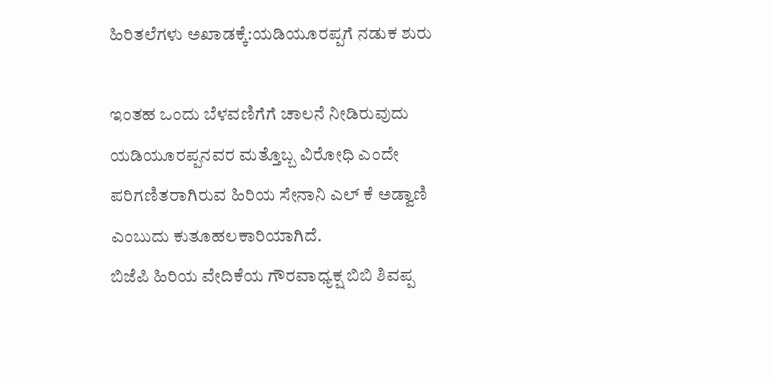ಹಿರಿತಲೆಗಳು ಅಖಾಡಕ್ಕೆ:ಯಡಿಯೂರಪ್ಪಗೆ ನಡುಕ ಶುರು

ಇಂತಹ ಒಂದು ಬೆಳವಣಿಗೆಗೆ ಚಾಲನೆ ನೀಡಿರುವುದು ಯಡಿಯೂರಪ್ಪನವರ ಮತ್ತೊಬ್ಬ ವಿರೋಧಿ ಎಂದೇ ಪರಿಗಣಿತರಾಗಿರುವ ಹಿರಿಯ ಸೇನಾನಿ ಎಲ್ ಕೆ ಅಡ್ವಾಣಿ ಎಂಬುದು ಕುತೂಹಲಕಾರಿಯಾಗಿದೆ.
ಬಿಜೆಪಿ ಹಿರಿಯ ವೇದಿಕೆಯ ಗೌರವಾಧ್ಯಕ್ಷ ಬಿಬಿ ಶಿವಪ್ಪ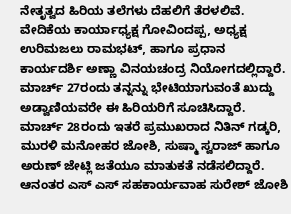ನೇತೃತ್ವದ ಹಿರಿಯ ತಲೆಗಳು ದೆಹಲಿಗೆ ತೆರಳಲಿವೆ. ವೇದಿಕೆಯ ಕಾರ್ಯಾಧ್ಯಕ್ಷ ಗೋವಿಂದಪ್ಪ, ಅಧ್ಯಕ್ಷ ಉರಿಮಜಲು ರಾಮಭಟ್, ಹಾಗೂ ಪ್ರಧಾನ ಕಾರ್ಯದರ್ಶಿ ಅಣ್ಣಾ ವಿನಯಚಂದ್ರ ನಿಯೋಗದಲ್ಲಿದ್ದಾರೆ. ಮಾರ್ಚ್ 27ರಂದು ತನ್ನನ್ನು ಭೇಟಿಯಾಗುವಂತೆ ಖುದ್ದು ಅಡ್ವಾಣಿಯವರೇ ಈ ಹಿರಿಯರಿಗೆ ಸೂಚಿಸಿದ್ದಾರೆ.
ಮಾರ್ಚ್ 28ರಂದು ಇತರೆ ಪ್ರಮುಖರಾದ ನಿತಿನ್ ಗಡ್ಕರಿ, ಮುರಳಿ ಮನೋಹರ ಜೋಶಿ, ಸುಷ್ಮಾ ಸ್ವರಾಜ್ ಹಾಗೂ ಅರುಣ್ ಜೇಟ್ಲಿ ಜತೆಯೂ ಮಾತುಕತೆ ನಡೆಸಲಿದ್ದಾರೆ. ಆನಂತರ ಎಸ್ ಎಸ್ ಸಹಕಾರ್ಯವಾಹ ಸುರೇಶ್ ಜೋಶಿ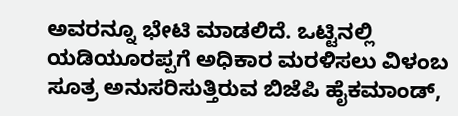ಅವರನ್ನೂ ಭೇಟಿ ಮಾಡಲಿದೆ. ಒಟ್ಟಿನಲ್ಲಿ ಯಡಿಯೂರಪ್ಪಗೆ ಅಧಿಕಾರ ಮರಳಿಸಲು ವಿಳಂಬ ಸೂತ್ರ ಅನುಸರಿಸುತ್ತಿರುವ ಬಿಜೆಪಿ ಹೈಕಮಾಂಡ್,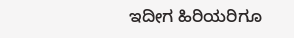ಇದೀಗ ಹಿರಿಯರಿಗೂ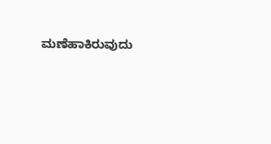ಮಣೆಹಾಕಿರುವುದು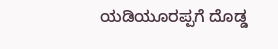ಯಡಿಯೂರಪ್ಪಗೆ ದೊಡ್ಡ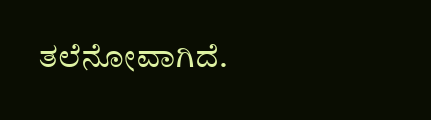ತಲೆನೋವಾಗಿದೆ.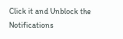Click it and Unblock the Notifications